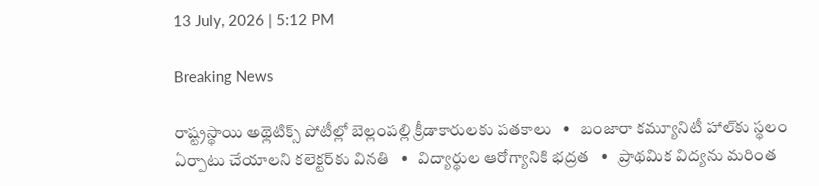13 July, 2026 | 5:12 PM

Breaking News

రాష్ట్రస్థాయి అథ్లెటిక్స్ పోటీల్లో బెల్లంపల్లి క్రీడాకారులకు పతకాలు   •   బంజారా కమ్యూనిటీ హాల్‌కు స్థలం ఏర్పాటు చేయాలని కలెక్టర్‌కు వినతి   •   విద్యార్థుల ఆరోగ్యానికి భద్రత   •   ప్రాథమిక విద్యను మరింత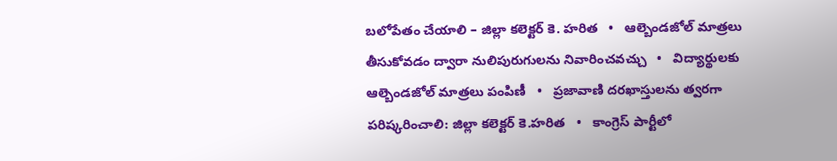బలోపేతం చేయాలి – జిల్లా కలెక్టర్ కె. హరిత   •   ఆల్బెండజోల్ మాత్రలు తీసుకోవడం ద్వారా నులిపురుగులను నివారించవచ్చు   •   విద్యార్థులకు ఆల్బెండజోల్ మాత్రలు పంపిణీ   •   ప్రజావాణి దరఖాస్తులను త్వరగా పరిష్కరించాలి: జిల్లా కలెక్టర్ కె.హరిత   •   కాంగ్రెస్ పార్టీలో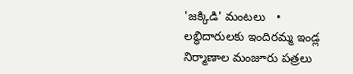'జక్కిడి' మంటలు   •   లబ్ధిదారులకు ఇందిరమ్మ ఇండ్ల నిర్మాణాల మంజూరు పత్రలు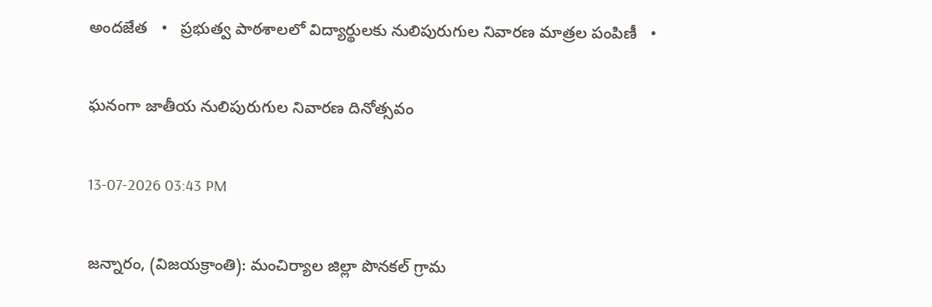అందజేత   •   ప్రభుత్వ పాఠశాలలో విద్యార్థులకు నులిపురుగుల నివారణ మాత్రల పంపిణీ   •

ఘనంగా జాతీయ నులిపురుగుల నివారణ దినోత్సవం

13-07-2026 03:43 PM

జన్నారం, (విజయక్రాంతి): మంచిర్యాల జిల్లా పొనకల్ గ్రామ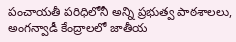పంచాయతీ పరిధిలోనీ అన్ని ప్రభుత్వ పాఠశాలలు, అంగన్వాడీ కేంద్రాలలో జాతీయ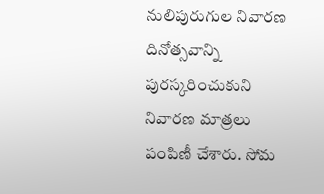నులిపురుగుల నివారణ దినోత్సవాన్ని పురస్కరించుకుని నివారణ మాత్రలు పంపిణీ చేశారు. సోమ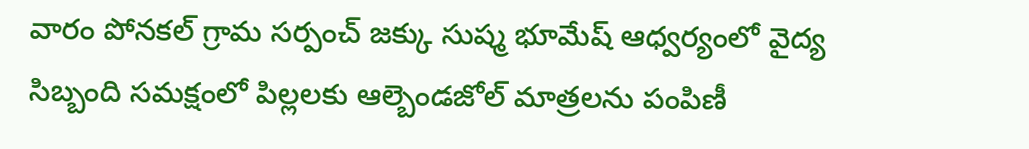వారం పోనకల్ గ్రామ సర్పంచ్ జక్కు సుష్మ భూమేష్‌ ఆధ్వర్యంలో వైద్య సిబ్బంది సమక్షంలో పిల్లలకు ఆల్బెండజోల్ మాత్రలను పంపిణీ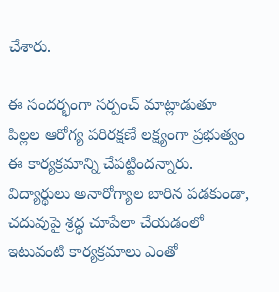చేశారు.

ఈ సందర్భంగా సర్పంచ్ మాట్లాడుతూ పిల్లల ఆరోగ్య పరిరక్షణే లక్ష్యంగా ప్రభుత్వం ఈ కార్యక్రమాన్ని చేపట్టిందన్నారు. విద్యార్థులు అనారోగ్యాల బారిన పడకుండా, చదువుపై శ్రద్ధ చూపేలా చేయడంలో ఇటువంటి కార్యక్రమాలు ఎంతో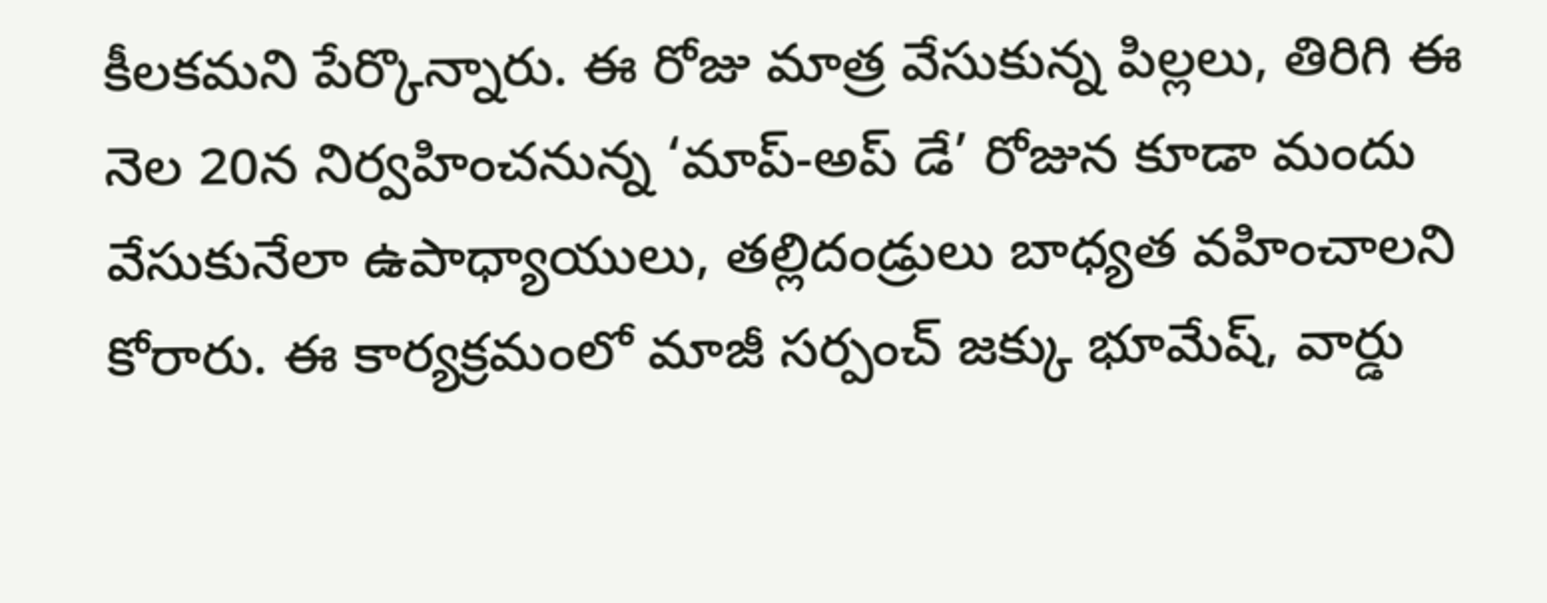కీలకమని పేర్కొన్నారు. ఈ రోజు మాత్ర వేసుకున్న పిల్లలు, తిరిగి ఈ నెల 20న నిర్వహించనున్న ‘మాప్-అప్ డే’ రోజున కూడా మందు వేసుకునేలా ఉపాధ్యాయులు, తల్లిదండ్రులు బాధ్యత వహించాలని కోరారు. ఈ కార్యక్రమంలో మాజీ సర్పంచ్ జక్కు భూమేష్, వార్డు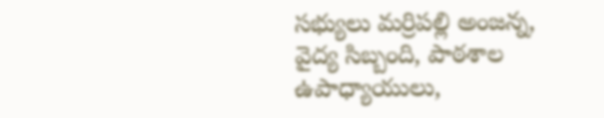సభ్యులు మర్రిపల్లి అంజన్న, వైద్య సిబ్బంది, పాఠశాల ఉపాధ్యాయులు,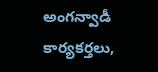అంగన్వాడీ కార్యకర్తలు,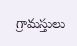గ్రామస్తులు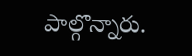పాల్గొన్నారు.